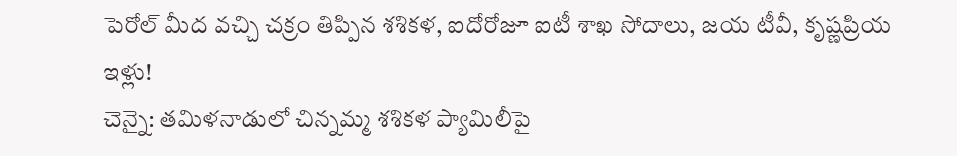పెరోల్ మీద వచ్చి చక్రం తిప్పిన శశికళ, ఐదోరోజూ ఐటీ శాఖ సోదాలు, జయ టీవీ, కృష్ణప్రియ ఇళ్లు!
చెన్నై: తమిళనాడులో చిన్నమ్మ శశికళ ప్యామిలీపై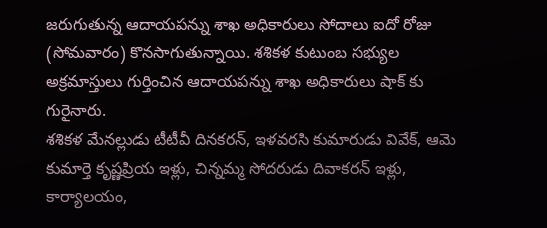జరుగుతున్న ఆదాయపన్ను శాఖ అధికారులు సోదాలు ఐదో రోజు (సోమవారం) కొనసాగుతున్నాయి. శశికళ కుటుంబ సభ్యుల అక్రమాస్తులు గుర్తించిన ఆదాయపన్ను శాఖ అధికారులు షాక్ కు గురైనారు.
శశికళ మేనల్లుడు టీటీవీ దినకరన్, ఇళవరసి కుమారుడు వివేక్, ఆమె కుమార్తె కృష్ణప్రియ ఇళ్లు, చిన్నమ్మ సోదరుడు దివాకరన్ ఇళ్లు, కార్యాలయం,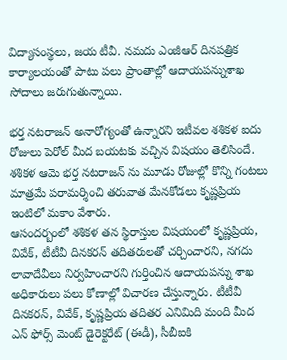విద్యాసంస్థలు, జయ టీవీ. నమదు ఎంజీఆర్ దినపత్రిక కార్యాలయంతో పాటు పలు ప్రాంతాల్లో ఆదాయపన్నుశాఖ సోదాలు జరుగుతున్నాయి.

భర్త నటరాజన్ అనారోగ్యంతో ఉన్నారని ఇటీవల శశికళ ఐదు రోజులు పెరోల్ మీద బయటకు వచ్చిన విషయం తెలిసిందే. శశికళ ఆమె భర్త నటరాజన్ ను మూడు రోజుల్లో కొన్ని గంటలు మాత్రమే పరామర్శించి తరువాత మేనకోడలు కృష్ణప్రియ ఇంటిలో మకాం వేశారు.
ఆసందర్బంలో శశికళ తన స్థిరాస్తుల విషయంలో కృష్ణప్రియ, వివేక్, టీటీవీ దినకరన్ తదితరులతో చర్చించారని, నగదు లావాదేవీలు నిర్వహించారని గుర్తించిన ఆదాయపన్ను శాఖ అధికారులు పలు కోణాల్లో విచారణ చేస్తున్నారు. టీటీవీ దినకరన్, వివేక్, కృష్ణప్రియ తదితర ఎనిమిది మంది మీద ఎన్ ఫోర్స్ మెంట్ డైరెక్టరేట్ (ఈడీ), సీబీఐకి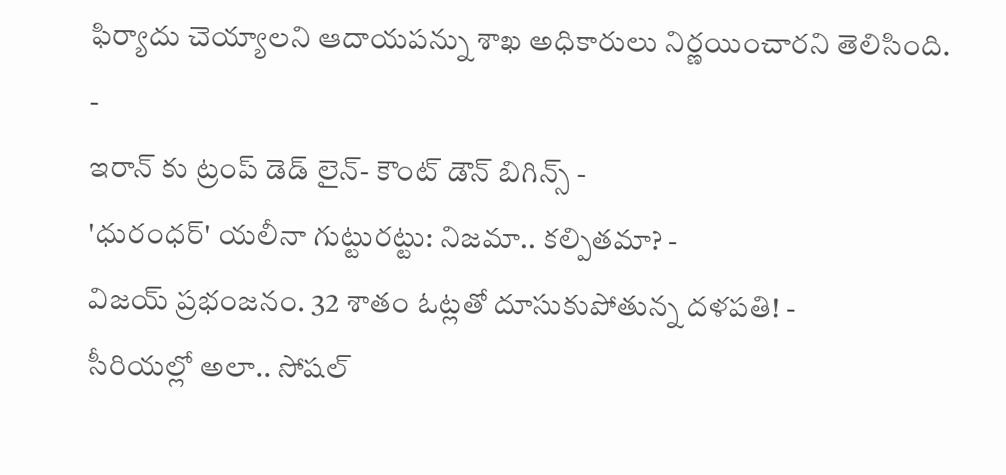ఫిర్యాదు చెయ్యాలని ఆదాయపన్ను శాఖ అధికారులు నిర్ణయించారని తెలిసింది.
-
ఇరాన్ కు ట్రంప్ డెడ్ లైన్- కౌంట్ డౌన్ బిగిన్స్ -
'ధురంధర్' యలీనా గుట్టురట్టు: నిజమా.. కల్పితమా? -
విజయ్ ప్రభంజనం. 32 శాతం ఓట్లతో దూసుకుపోతున్న దళపతి! -
సీరియల్లో అలా.. సోషల్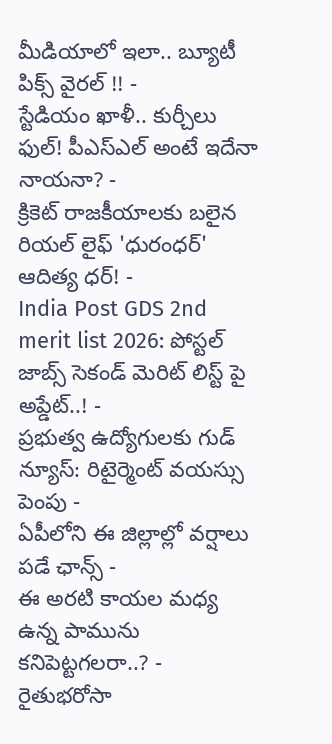మీడియాలో ఇలా.. బ్యూటీ పిక్స్ వైరల్ !! -
స్టేడియం ఖాళీ.. కుర్చీలు ఫుల్! పీఎస్ఎల్ అంటే ఇదేనా నాయనా? -
క్రికెట్ రాజకీయాలకు బలైన రియల్ లైఫ్ 'ధురంధర్' ఆదిత్య ధర్! -
India Post GDS 2nd merit list 2026: పోస్టల్ జాబ్స్ సెకండ్ మెరిట్ లిస్ట్ పై అప్డేట్..! -
ప్రభుత్వ ఉద్యోగులకు గుడ్ న్యూస్: రిటైర్మెంట్ వయస్సు పెంపు -
ఏపీలోని ఈ జిల్లాల్లో వర్షాలు పడే ఛాన్స్ -
ఈ అరటి కాయల మధ్య ఉన్న పామును కనిపెట్టగలరా..? -
రైతుభరోసా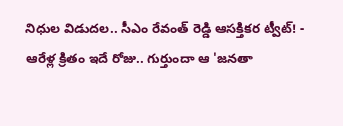నిధుల విడుదల.. సీఎం రేవంత్ రెడ్డి ఆసక్తికర ట్వీట్! -
ఆరేళ్ల క్రితం ఇదే రోజు.. గుర్తుందా ఆ 'జనతా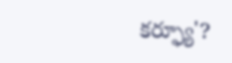కర్ఫ్యూ'?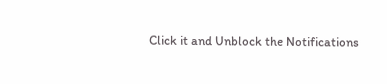Click it and Unblock the Notifications